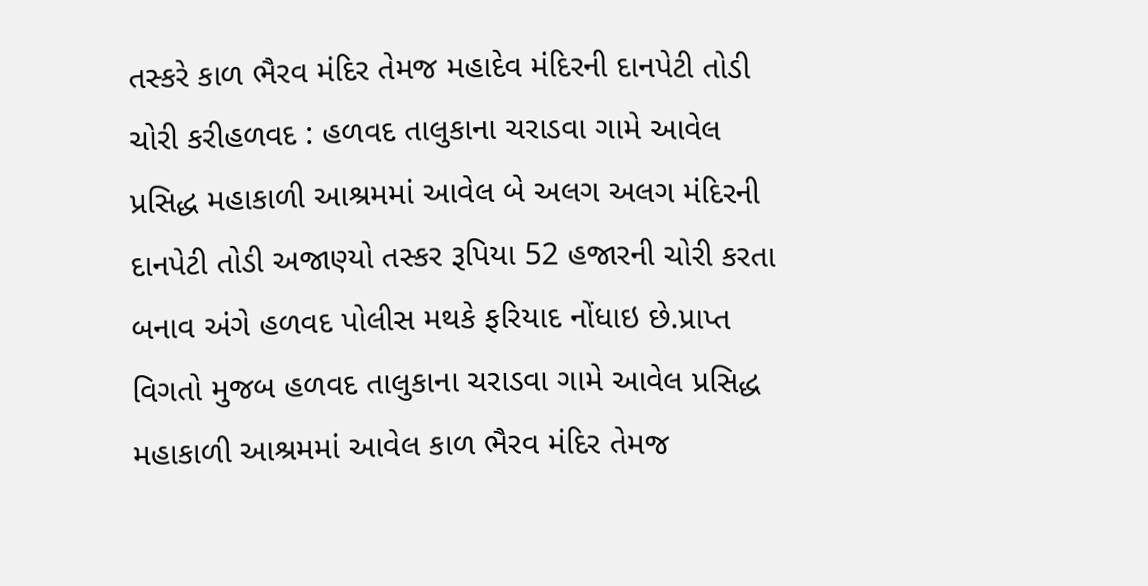તસ્કરે કાળ ભૈરવ મંદિર તેમજ મહાદેવ મંદિરની દાનપેટી તોડી ચોરી કરીહળવદ : હળવદ તાલુકાના ચરાડવા ગામે આવેલ પ્રસિદ્ધ મહાકાળી આશ્રમમાં આવેલ બે અલગ અલગ મંદિરની દાનપેટી તોડી અજાણ્યો તસ્કર રૂપિયા 52 હજારની ચોરી કરતા બનાવ અંગે હળવદ પોલીસ મથકે ફરિયાદ નોંધાઇ છે.પ્રાપ્ત વિગતો મુજબ હળવદ તાલુકાના ચરાડવા ગામે આવેલ પ્રસિદ્ધ મહાકાળી આશ્રમમાં આવેલ કાળ ભૈરવ મંદિર તેમજ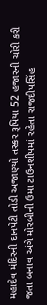મહાદેવ મંદિરની દાનપેટી તોડી અજાણ્યો તસ્કર રૂપિયા 52 હજારની ચોરી કરી જતા બનાવ અંગે મોરબીની ઉમા ટાઉનશીપમાં રહેતા રાજદીપસિંહ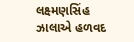લક્ષ્મણસિંહ ઝાલાએ હળવદ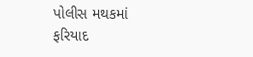પોલીસ મથકમાં ફરિયાદ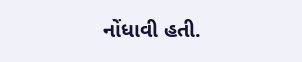નોંધાવી હતી.